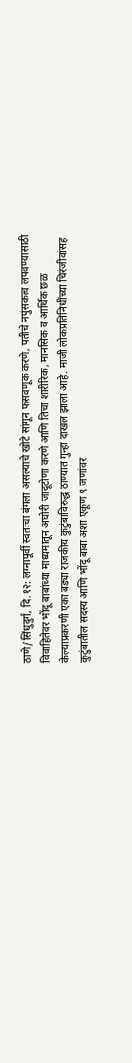ठाणे/सिंधुदुर्ग, दि.१२: लग्नापूर्वी स्वतःचा बंगला असल्याचे खोटे सांगून फसवणूक करणे, पतीचे नपुंसकत्व लपवण्यासाठी विवाहितेवर भोंदू बाबांच्या माध्यमातून अघोरी जादूटोणा करणे आणि तिचा शारीरिक, मानसिक व आर्थिक छळ केल्याप्रकरणी एका बड्या राजकीय कुटुंबाविरुद्ध ठाण्यात गुन्हा दाखल झाला आहे. माजी लोकप्रतिनिधींच्या चिरंजीवांसह कुटुंबातील सदस्य आणि भोंदू बाबा अशा एकूण ९ जणांवर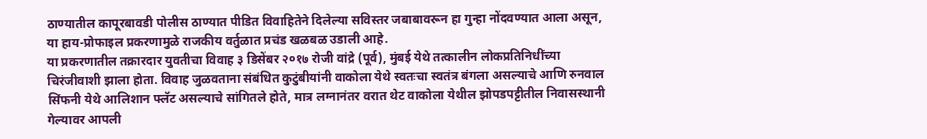ठाण्यातील कापूरबावडी पोलीस ठाण्यात पीडित विवाहितेने दिलेल्या सविस्तर जबाबावरून हा गुन्हा नोंदवण्यात आला असून, या हाय-प्रोफाइल प्रकरणामुळे राजकीय वर्तुळात प्रचंड खळबळ उडाली आहे.
या प्रकरणातील तक्रारदार युवतीचा विवाह ३ डिसेंबर २०१७ रोजी वांद्रे (पूर्व), मुंबई येथे तत्कालीन लोकप्रतिनिधींच्या चिरंजीवाशी झाला होता. विवाह जुळवताना संबंधित कुटुंबीयांनी वाकोला येथे स्वतःचा स्वतंत्र बंगला असल्याचे आणि रुनवाल सिंफनी येथे आलिशान फ्लॅट असल्याचे सांगितले होते, मात्र लग्नानंतर वरात थेट वाकोला येथील झोपडपट्टीतील निवासस्थानी गेल्यावर आपली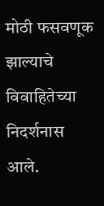मोठी फसवणूक झाल्याचे विवाहितेच्या निदर्शनास आले.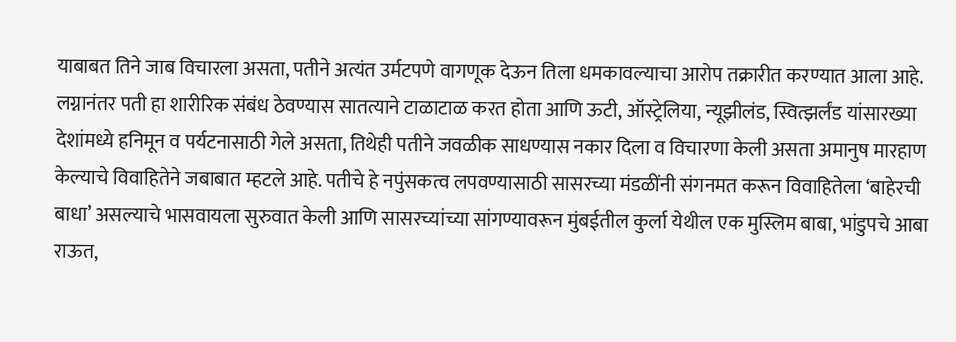याबाबत तिने जाब विचारला असता, पतीने अत्यंत उर्मटपणे वागणूक देऊन तिला धमकावल्याचा आरोप तक्रारीत करण्यात आला आहे. लग्नानंतर पती हा शारीरिक संबंध ठेवण्यास सातत्याने टाळाटाळ करत होता आणि ऊटी, ऑस्ट्रेलिया, न्यूझीलंड, स्वित्झर्लंड यांसारख्या देशांमध्ये हनिमून व पर्यटनासाठी गेले असता, तिथेही पतीने जवळीक साधण्यास नकार दिला व विचारणा केली असता अमानुष मारहाण केल्याचे विवाहितेने जबाबात म्हटले आहे. पतीचे हे नपुंसकत्व लपवण्यासाठी सासरच्या मंडळींनी संगनमत करून विवाहितेला ‘बाहेरची बाधा’ असल्याचे भासवायला सुरुवात केली आणि सासरच्यांच्या सांगण्यावरून मुंबईतील कुर्ला येथील एक मुस्लिम बाबा, भांडुपचे आबा राऊत,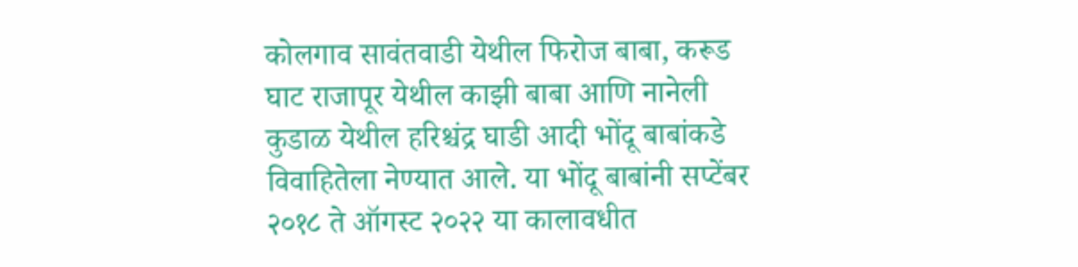कोलगाव सावंतवाडी येथील फिरोज बाबा, करूड घाट राजापूर येथील काझी बाबा आणि नानेली कुडाळ येथील हरिश्चंद्र घाडी आदी भोंदू बाबांकडे विवाहितेला नेण्यात आले. या भोंदू बाबांनी सप्टेंबर २०१८ ते ऑगस्ट २०२२ या कालावधीत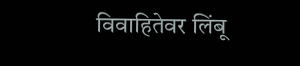विवाहितेवर लिंबू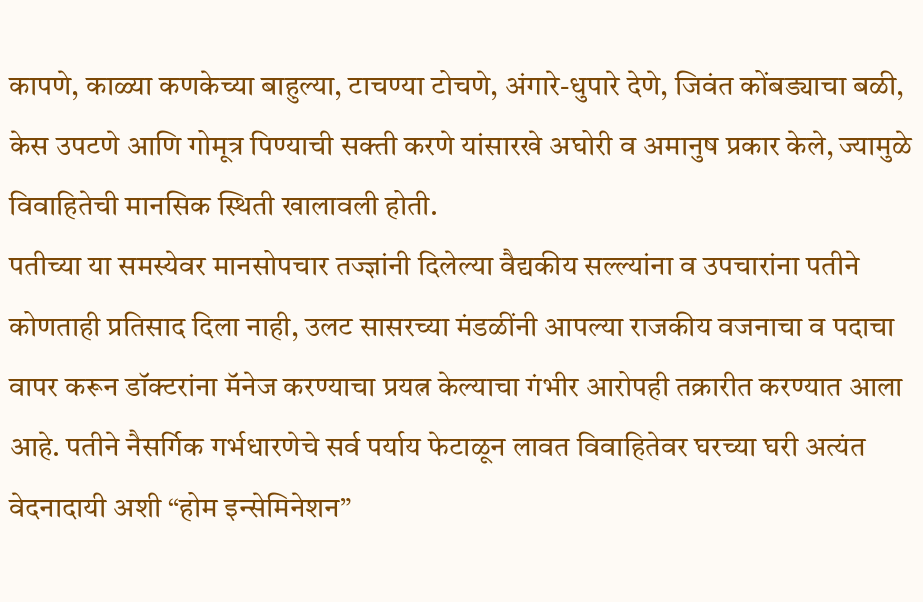कापणे, काळ्या कणकेच्या बाहुल्या, टाचण्या टोचणे, अंगारे-धुपारे देणे, जिवंत कोंबड्याचा बळी, केस उपटणे आणि गोमूत्र पिण्याची सक्ती करणे यांसारखे अघोरी व अमानुष प्रकार केले, ज्यामुळे विवाहितेची मानसिक स्थिती खालावली होती.
पतीच्या या समस्येवर मानसोपचार तज्ज्ञांनी दिलेल्या वैद्यकीय सल्ल्यांना व उपचारांना पतीने कोणताही प्रतिसाद दिला नाही, उलट सासरच्या मंडळींनी आपल्या राजकीय वजनाचा व पदाचा वापर करून डॉक्टरांना मॅनेज करण्याचा प्रयत्न केल्याचा गंभीर आरोपही तक्रारीत करण्यात आला आहे. पतीने नैसर्गिक गर्भधारणेचे सर्व पर्याय फेटाळून लावत विवाहितेवर घरच्या घरी अत्यंत वेदनादायी अशी “होम इन्सेमिनेशन”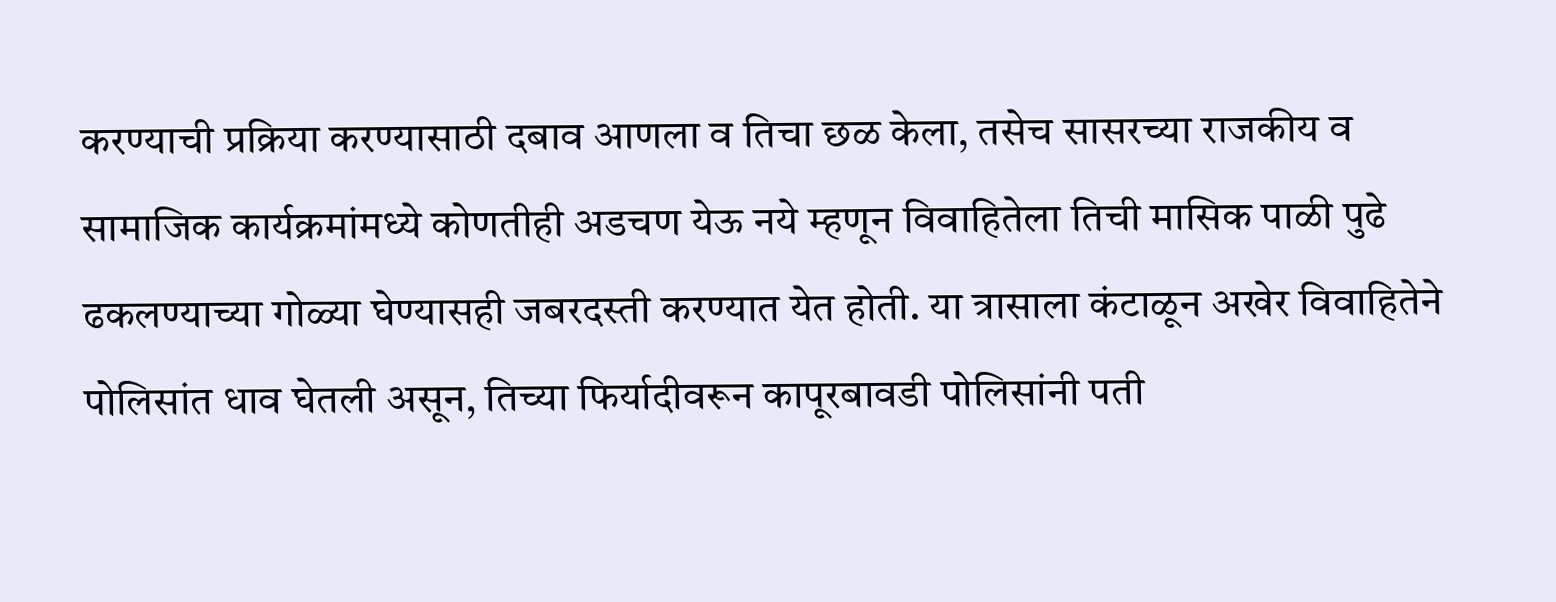करण्याची प्रक्रिया करण्यासाठी दबाव आणला व तिचा छळ केला, तसेच सासरच्या राजकीय व सामाजिक कार्यक्रमांमध्ये कोणतीही अडचण येऊ नये म्हणून विवाहितेला तिची मासिक पाळी पुढे ढकलण्याच्या गोळ्या घेण्यासही जबरदस्ती करण्यात येत होती. या त्रासाला कंटाळून अखेर विवाहितेने पोलिसांत धाव घेतली असून, तिच्या फिर्यादीवरून कापूरबावडी पोलिसांनी पती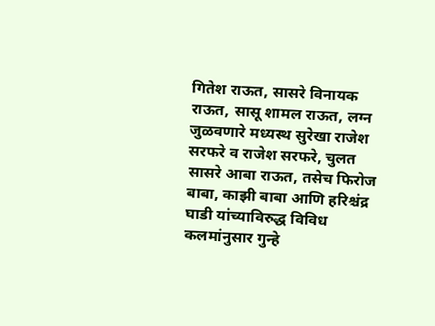गितेश राऊत, सासरे विनायक राऊत, सासू शामल राऊत, लग्न जुळवणारे मध्यस्थ सुरेखा राजेश सरफरे व राजेश सरफरे, चुलत सासरे आबा राऊत, तसेच फिरोज बाबा, काझी बाबा आणि हरिश्चंद्र घाडी यांच्याविरुद्ध विविध कलमांनुसार गुन्हे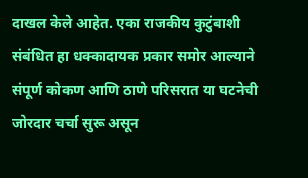दाखल केले आहेत. एका राजकीय कुटुंबाशी संबंधित हा धक्कादायक प्रकार समोर आल्याने संपूर्ण कोकण आणि ठाणे परिसरात या घटनेची जोरदार चर्चा सुरू असून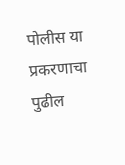पोलीस या प्रकरणाचा पुढील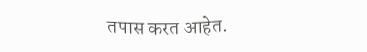तपास करत आहेत.